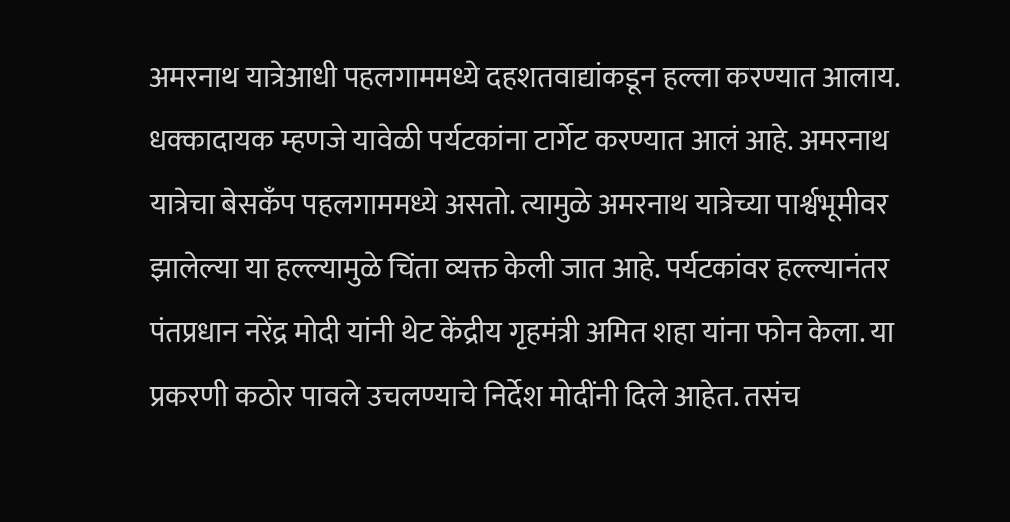अमरनाथ यात्रेआधी पहलगाममध्ये दहशतवाद्यांकडून हल्ला करण्यात आलाय. धक्कादायक म्हणजे यावेळी पर्यटकांना टार्गेट करण्यात आलं आहे. अमरनाथ यात्रेचा बेसकँप पहलगाममध्ये असतो. त्यामुळे अमरनाथ यात्रेच्या पार्श्वभूमीवर झालेल्या या हल्ल्यामुळे चिंता व्यक्त केली जात आहे. पर्यटकांवर हल्ल्यानंतर पंतप्रधान नरेंद्र मोदी यांनी थेट केंद्रीय गृहमंत्री अमित शहा यांना फोन केला. या प्रकरणी कठोर पावले उचलण्याचे निर्देश मोदींनी दिले आहेत. तसंच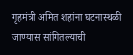गृहमंत्री अमित शहांना घटनास्थळी जाण्यास सांगितल्याची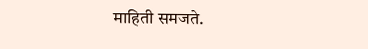माहिती समजते.